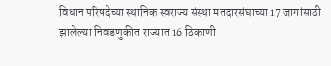विधान परिषदेच्या स्थानिक स्वराज्य संस्था मतदारसंघाच्या 17 जागांसाठी झालेल्या निवडणुकीत राज्यात 16 ठिकाणी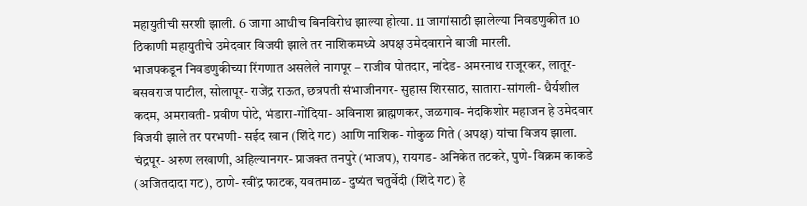महायुतीची सरशी झाली. 6 जागा आधीच बिनविरोध झाल्या होत्या. 11 जागांसाठी झालेल्या निवडणुकीत 10 ठिकाणी महायुतीचे उमेदवार विजयी झाले तर नाशिकमध्ये अपक्ष उमेदवाराने बाजी मारली.
भाजपकडून निवडणुकीच्या रिंगणात असलेले नागपूर – राजीव पोतदार, नांदेड- अमरनाथ राजूरकर, लातूर- बसवराज पाटील, सोलापूर- राजेंद्र राऊत, छत्रपती संभाजीनगर- सुहास शिरसाठ, सातारा-सांगली- धैर्यशील कदम, अमरावती- प्रवीण पोटे, भंडारा-गोंदिया- अविनाश ब्राह्मणकर, जळगाव- नंदकिशोर महाजन हे उमेदवार विजयी झाले तर परभणी- सईद खान (शिंदे गट) आणि नाशिक- गोकुळ गिते (अपक्ष) यांचा विजय झाला. चंद्रपूर- अरुण लखाणी, अहिल्यानगर- प्राजक्त तनपुरे (भाजप), रायगड- अनिकेत तटकरे, पुणे- विक्रम काकडे (अजितदादा गट), ठाणे- रवींद्र फाटक, यवतमाळ- दुष्यंत चतुर्वेदी (शिंदे गट) हे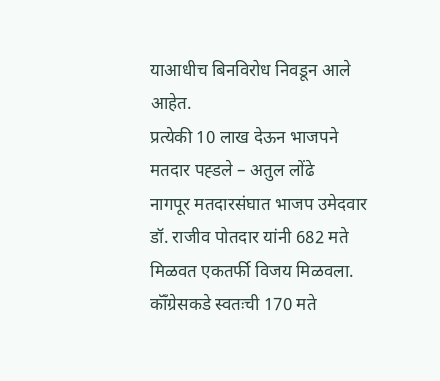याआधीच बिनविरोध निवडून आले आहेत.
प्रत्येकी 10 लाख देऊन भाजपने मतदार पह्डले – अतुल लोंढे
नागपूर मतदारसंघात भाजप उमेदवार डॉ. राजीव पोतदार यांनी 682 मते मिळवत एकतर्फी विजय मिळवला. कॉँग्रेसकडे स्वतःची 170 मते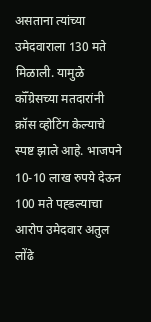असताना त्यांच्या उमेदवाराला 130 मते मिळाली. यामुळे कॉँग्रेसच्या मतदारांनी क्रॉस व्होटिंग केल्याचे स्पष्ट झाले आहे. भाजपने 10-10 लाख रुपये देऊन 100 मते पह्डल्याचा आरोप उमेदवार अतुल लोंढे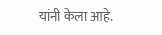यांनी केला आहे.